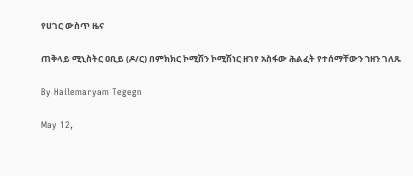የሀገር ውስጥ ዜና

ጠቅላይ ሚኒስትር ዐቢይ (ዶ/ር) በምክክር ኮሚሽን ኮሚሽነር ዘገየ አስፋው ሕልፈት የተሰማቸውን ኀዘን ገለጹ

By Hailemaryam Tegegn

May 12,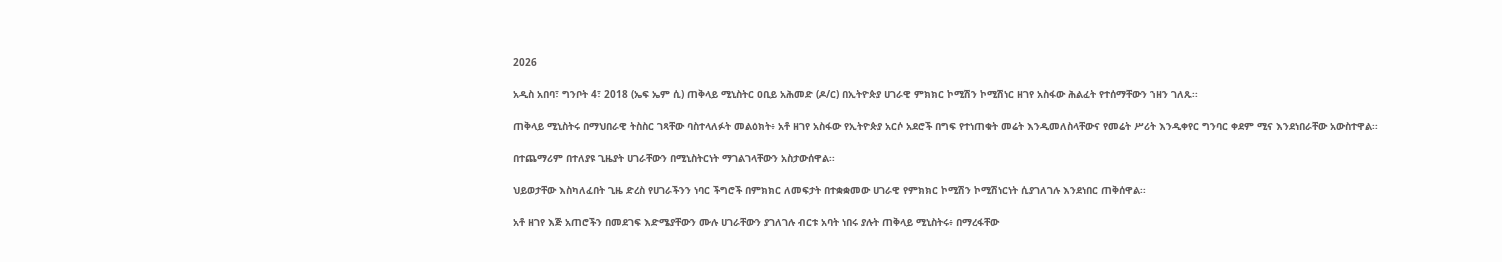2026

አዲስ አበባ፣ ግንቦት 4፣ 2018 (ኤፍ ኤም ሲ) ጠቅላይ ሚኒስትር ዐቢይ አሕመድ (ዶ/ር) በኢትዮጵያ ሀገራዊ ምክክር ኮሚሽን ኮሚሽነር ዘገየ አስፋው ሕልፈት የተሰማቸውን ኀዘን ገለጹ፡፡

ጠቅላይ ሚኒስትሩ በማህበራዊ ትስስር ገጻቸው ባስተላለፉት መልዕክት፥ አቶ ዘገየ አስፋው የኢትዮጵያ አርሶ አደሮች በግፍ የተነጠቁት መሬት እንዲመለስላቸውና የመሬት ሥሪት እንዲቀየር ግንባር ቀደም ሚና እንደነበራቸው አውስተዋል፡፡

በተጨማሪም በተለያዩ ጊዜያት ሀገራቸውን በሚኒስትርነት ማገልገላቸውን አስታውሰዋል፡፡

ህይወታቸው እስካለፈበት ጊዜ ድረስ የሀገራችንን ነባር ችግሮች በምክክር ለመፍታት በተቋቋመው ሀገራዊ የምክክር ኮሚሽን ኮሚሽነርነት ሲያገለገሉ እንደነበር ጠቅሰዋል፡፡

አቶ ዘገየ እጅ አጠሮችን በመደገፍ እድሜያቸውን ሙሉ ሀገራቸውን ያገለገሉ ብርቱ አባት ነበሩ ያሉት ጠቅላይ ሚኒስትሩ፥ በማረፋቸው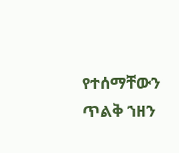የተሰማቸውን ጥልቅ ኀዘን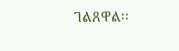ገልጸዋል፡፡